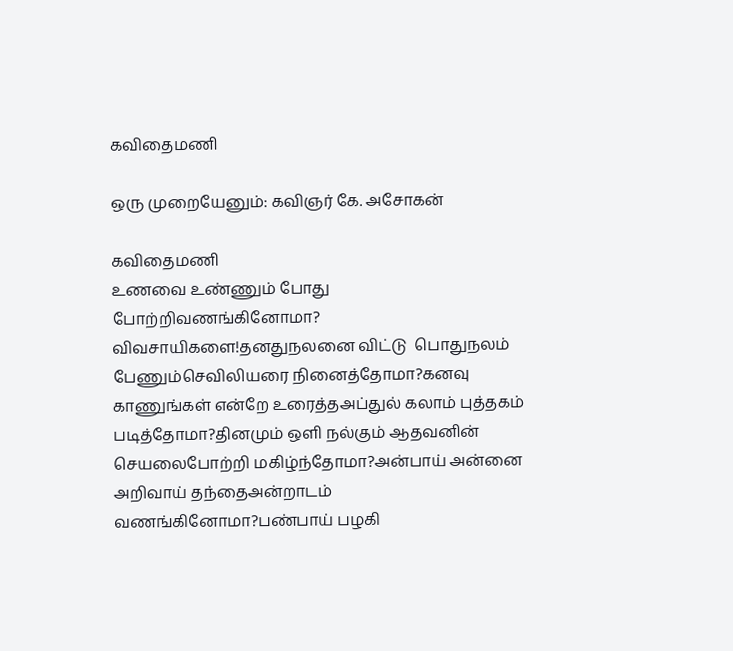கவிதைமணி

ஒரு முறையேனும்: கவிஞர் கே. அசோகன்

கவிதைமணி
உணவை உண்ணும் போது போற்றிவணங்கினோமா? விவசாயிகளை!தனதுநலனை விட்டு  பொதுநலம் பேணும்செவிலியரை நினைத்தோமா?கனவு காணுங்கள் என்றே உரைத்தஅப்துல் கலாம் புத்தகம் படித்தோமா?தினமும் ஒளி நல்கும் ஆதவனின் செயலைபோற்றி மகிழ்ந்தோமா?அன்பாய் அன்னை அறிவாய் தந்தைஅன்றாடம் வணங்கினோமா?பண்பாய் பழகி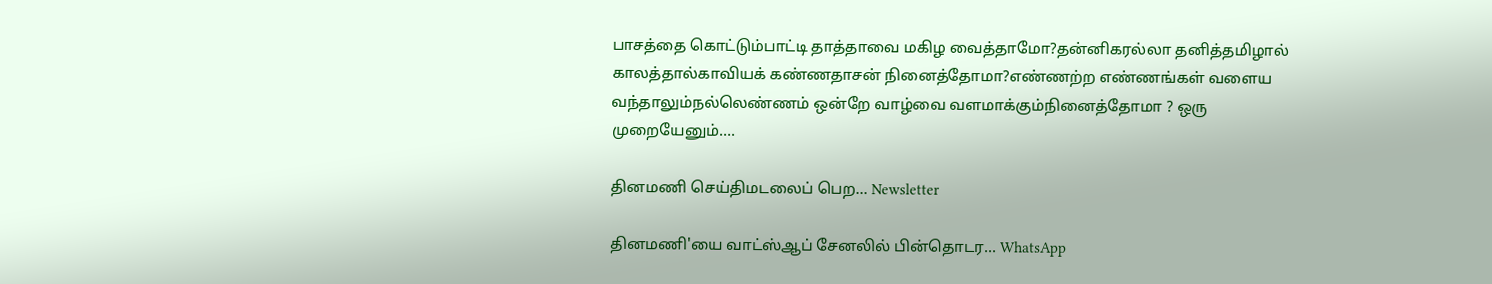பாசத்தை கொட்டும்பாட்டி தாத்தாவை மகிழ வைத்தாமோ?தன்னிகரல்லா தனித்தமிழால் காலத்தால்காவியக் கண்ணதாசன் நினைத்தோமா?எண்ணற்ற எண்ணங்கள் வளைய வந்தாலும்நல்லெண்ணம் ஒன்றே வாழ்வை வளமாக்கும்நினைத்தோமா ? ஒரு முறையேனும்….

தினமணி செய்திமடலைப் பெற... Newsletter

தினமணி'யை வாட்ஸ்ஆப் சேனலில் பின்தொடர... WhatsApp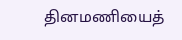தினமணியைத்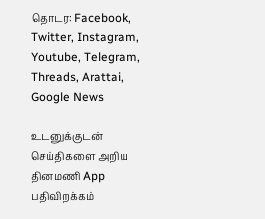தொடர: Facebook, Twitter, Instagram, Youtube, Telegram, Threads, Arattai, Google News

உடனுக்குடன் செய்திகளை அறிய தினமணி App பதிவிறக்கம்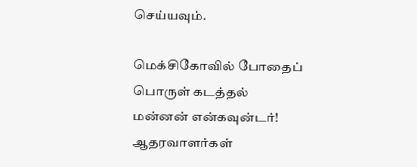செய்யவும்.

மெக்சிகோவில் போதைப் பொருள் கடத்தல் மன்னன் என்கவுன்டர்! ஆதரவாளர்கள்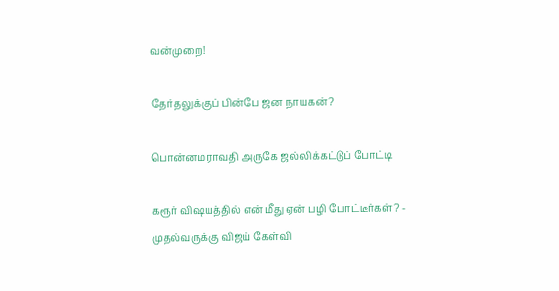வன்முறை!

தேர்தலுக்குப் பின்பே ஜன நாயகன்?

பொன்னமராவதி அருகே ஜல்லிக்கட்டுப் போட்டி

கரூர் விஷயத்தில் என் மீது ஏன் பழி போட்டீர்கள்? - முதல்வருக்கு விஜய் கேள்வி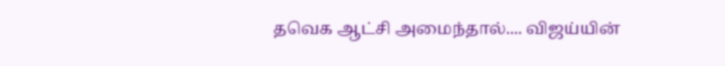தவெக ஆட்சி அமைந்தால்.... விஜய்யின்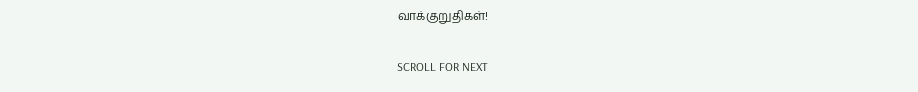வாக்குறுதிகள்!

SCROLL FOR NEXT